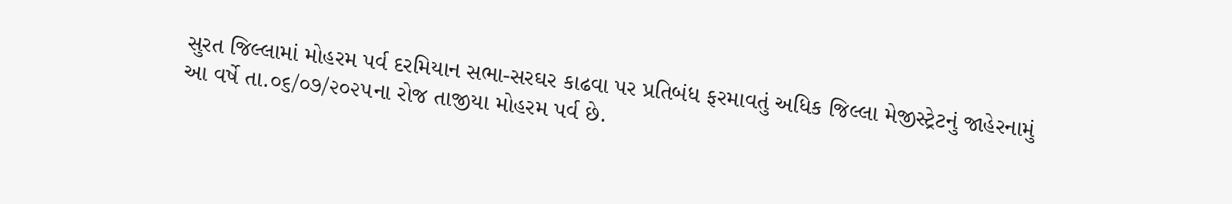સુરત જિલ્લામાં મોહરમ પર્વ દરમિયાન સભા-સરઘર કાઢવા પર પ્રતિબંધ ફરમાવતું અધિક જિલ્લા મેજીસ્ટ્રેટનું જાહેરનામું
આ વર્ષે તા.૦૬/૦૭/૨૦૨૫ના રોજ તાજીયા મોહરમ પર્વ છે.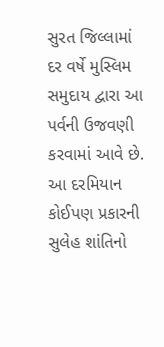સુરત જિલ્લામાં દર વર્ષે મુસ્લિમ સમુદાય દ્વારા આ પર્વની ઉજવણી કરવામાં આવે છે. આ દરમિયાન કોઈપણ પ્રકારની સુલેહ શાંતિનો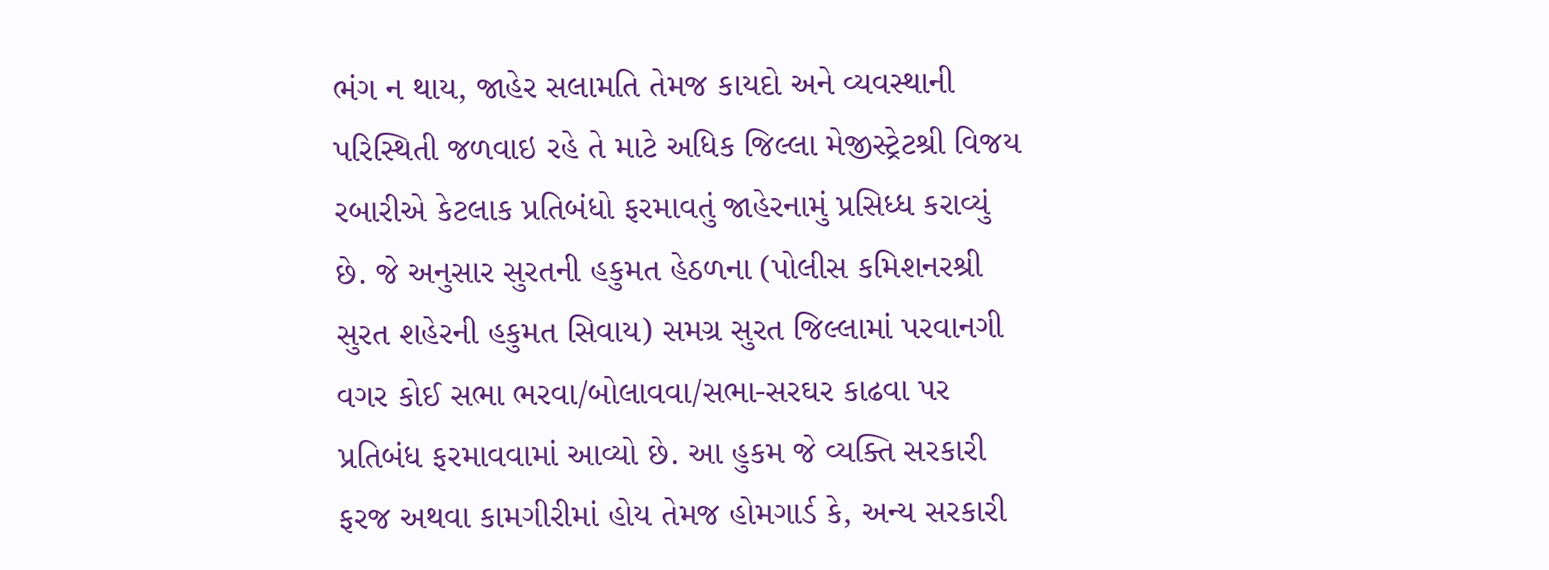ભંગ ન થાય, જાહેર સલામતિ તેમજ કાયદો અને વ્યવસ્થાની પરિસ્થિતી જળવાઇ રહે તે માટે અધિક જિલ્લા મેજીસ્ટ્રેટશ્રી વિજય રબારીએ કેટલાક પ્રતિબંધો ફરમાવતું જાહેરનામું પ્રસિધ્ધ કરાવ્યું છે. જે અનુસાર સુરતની હકુમત હેઠળના (પોલીસ કમિશનરશ્રી સુરત શહેરની હકુમત સિવાય) સમગ્ર સુરત જિલ્લામાં પરવાનગી વગર કોઈ સભા ભરવા/બોલાવવા/સભા-સરઘર કાઢવા પર પ્રતિબંધ ફરમાવવામાં આવ્યો છે. આ હુકમ જે વ્યક્તિ સરકારી ફરજ અથવા કામગીરીમાં હોય તેમજ હોમગાર્ડ કે, અન્ય સરકારી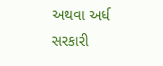અથવા અર્ધ સરકારી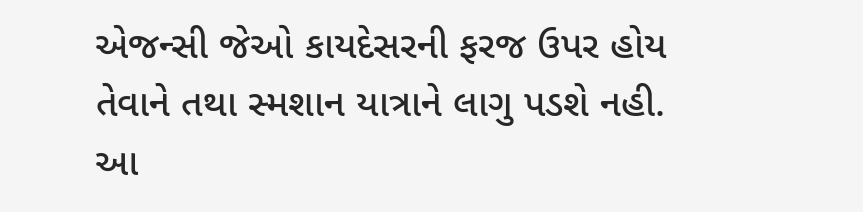એજન્સી જેઓ કાયદેસરની ફરજ ઉપર હોય તેવાને તથા સ્મશાન યાત્રાને લાગુ પડશે નહી. આ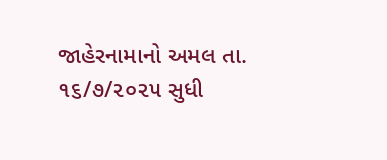જાહેરનામાનો અમલ તા. ૧૬/૭/૨૦૨૫ સુધી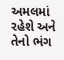અમલમાં રહેશે અને તેનો ભંગ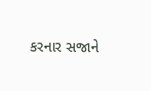કરનાર સજાને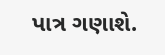પાત્ર ગણાશે.